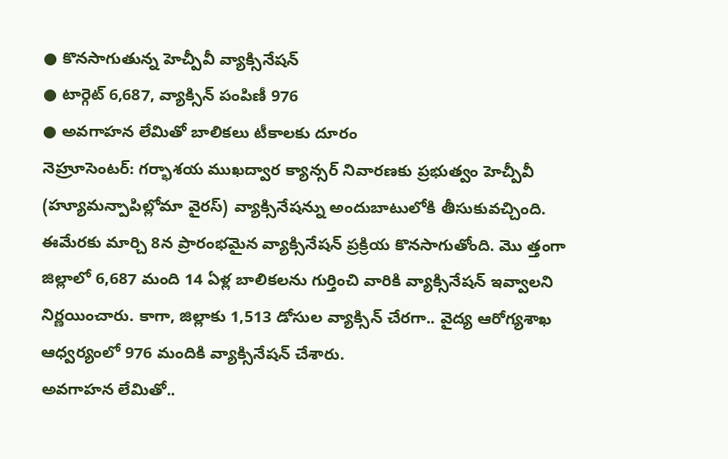● కొనసాగుతున్న హెచ్పీవీ వ్యాక్సినేషన్
● టార్గెట్ 6,687, వ్యాక్సిన్ పంపిణీ 976
● అవగాహన లేమితో బాలికలు టీకాలకు దూరం
నెహ్రూసెంటర్: గర్భాశయ ముఖద్వార క్యాన్సర్ నివారణకు ప్రభుత్వం హెచ్పీవీ (హ్యూమన్పాపిల్లోమా వైరస్) వ్యాక్సినేషన్ను అందుబాటులోకి తీసుకువచ్చింది. ఈమేరకు మార్చి 8న ప్రారంభమైన వ్యాక్సినేషన్ ప్రక్రియ కొనసాగుతోంది. మొ త్తంగా జిల్లాలో 6,687 మంది 14 ఏళ్ల బాలికలను గుర్తించి వారికి వ్యాక్సినేషన్ ఇవ్వాలని నిర్ణయించారు. కాగా, జిల్లాకు 1,513 డోసుల వ్యాక్సిన్ చేరగా.. వైద్య ఆరోగ్యశాఖ ఆధ్వర్యంలో 976 మందికి వ్యాక్సినేషన్ చేశారు.
అవగాహన లేమితో..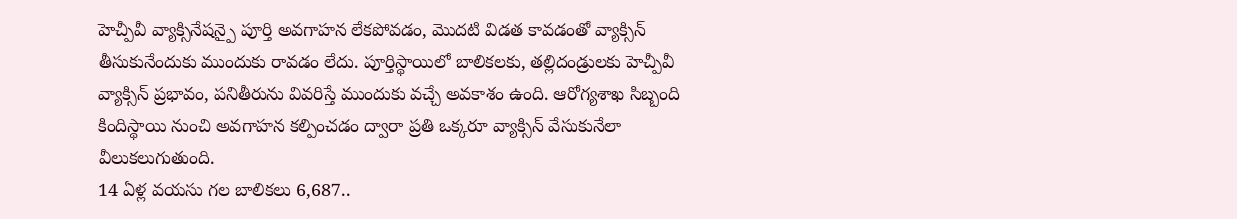హెచ్పీవీ వ్యాక్సినేషన్పై పూర్తి అవగాహన లేకపోవడం, మొదటి విడత కావడంతో వ్యాక్సిన్ తీసుకునేందుకు ముందుకు రావడం లేదు. పూర్తిస్థాయిలో బాలికలకు, తల్లిదండ్రులకు హెచ్పీవీ వ్యాక్సిన్ ప్రభావం, పనితీరును వివరిస్తే ముందుకు వచ్చే అవకాశం ఉంది. ఆరోగ్యశాఖ సిబ్బంది కిందిస్థాయి నుంచి అవగాహన కల్పించడం ద్వారా ప్రతి ఒక్కరూ వ్యాక్సిన్ వేసుకునేలా వీలుకలుగుతుంది.
14 ఏళ్ల వయసు గల బాలికలు 6,687..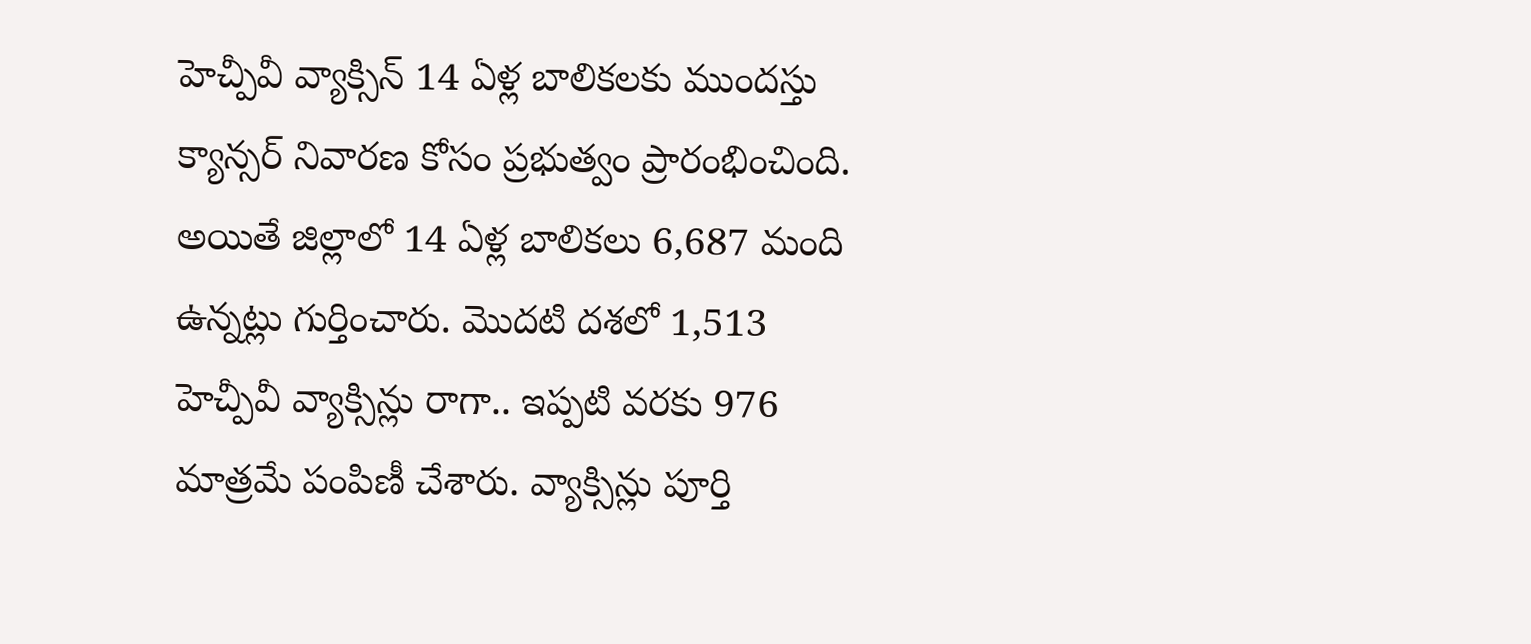హెచ్పీవీ వ్యాక్సిన్ 14 ఏళ్ల బాలికలకు ముందస్తు క్యాన్సర్ నివారణ కోసం ప్రభుత్వం ప్రారంభించింది. అయితే జిల్లాలో 14 ఏళ్ల బాలికలు 6,687 మంది ఉన్నట్లు గుర్తించారు. మొదటి దశలో 1,513 హెచ్పీవీ వ్యాక్సిన్లు రాగా.. ఇప్పటి వరకు 976 మాత్రమే పంపిణీ చేశారు. వ్యాక్సిన్లు పూర్తి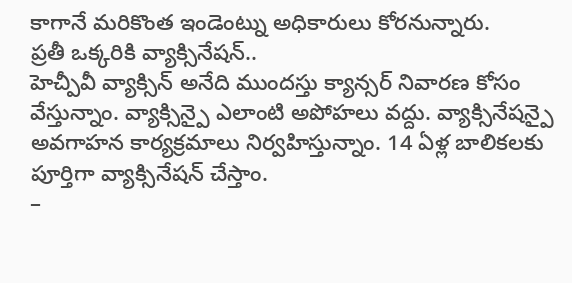కాగానే మరికొంత ఇండెంట్ను అధికారులు కోరనున్నారు.
ప్రతీ ఒక్కరికి వ్యాక్సినేషన్..
హెచ్పీవీ వ్యాక్సిన్ అనేది ముందస్తు క్యాన్సర్ నివారణ కోసం వేస్తున్నాం. వ్యాక్సిన్పై ఎలాంటి అపోహలు వద్దు. వ్యాక్సినేషన్పై అవగాహన కార్యక్రమాలు నిర్వహిస్తున్నాం. 14 ఏళ్ల బాలికలకు పూర్తిగా వ్యాక్సినేషన్ చేస్తాం.
–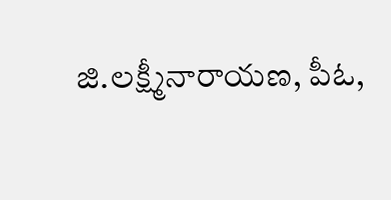జి.లక్ష్మీనారాయణ, పీఓ,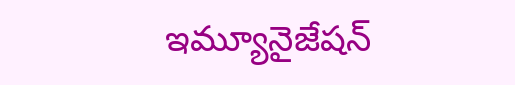ఇమ్యూనైజేషన్